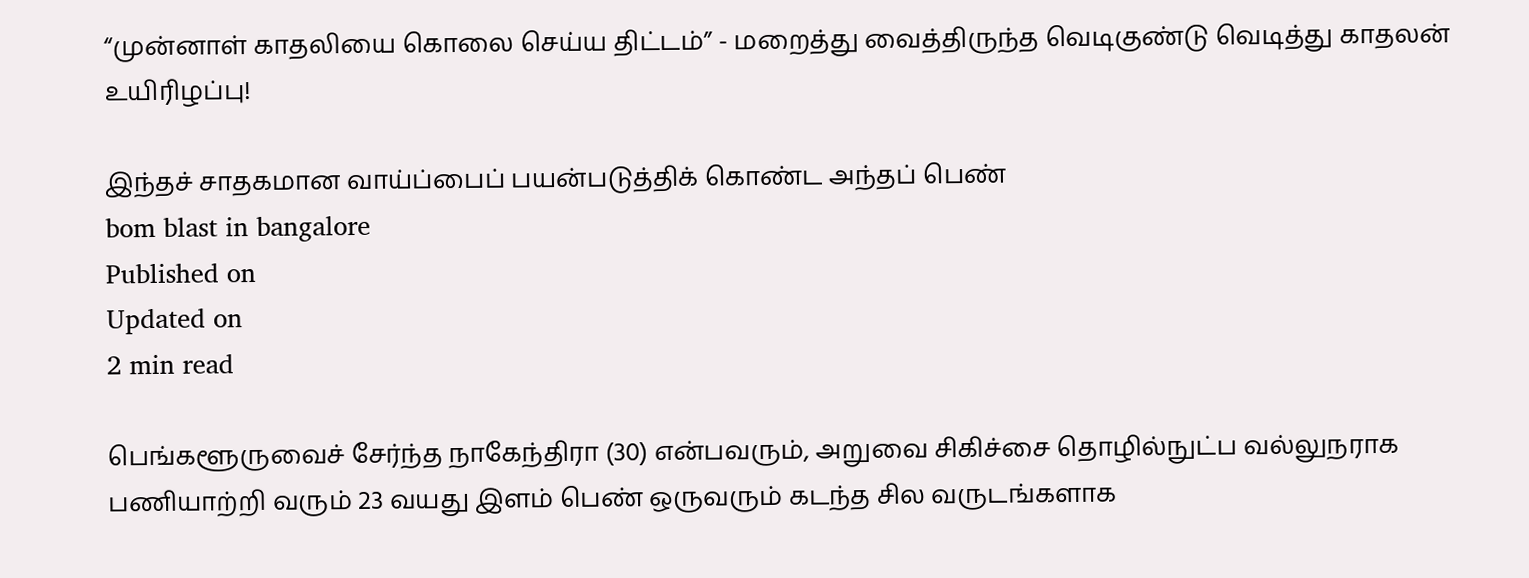“முன்னாள் காதலியை கொலை செய்ய திட்டம்” - மறைத்து வைத்திருந்த வெடிகுண்டு வெடித்து காதலன் உயிரிழப்பு!

இந்தச் சாதகமான வாய்ப்பைப் பயன்படுத்திக் கொண்ட அந்தப் பெண்
bom blast in bangalore
Published on
Updated on
2 min read

பெங்களூருவைச் சேர்ந்த நாகேந்திரா (30) என்பவரும், அறுவை சிகிச்சை தொழில்நுட்ப வல்லுநராக பணியாற்றி வரும் 23 வயது இளம் பெண் ஒருவரும் கடந்த சில வருடங்களாக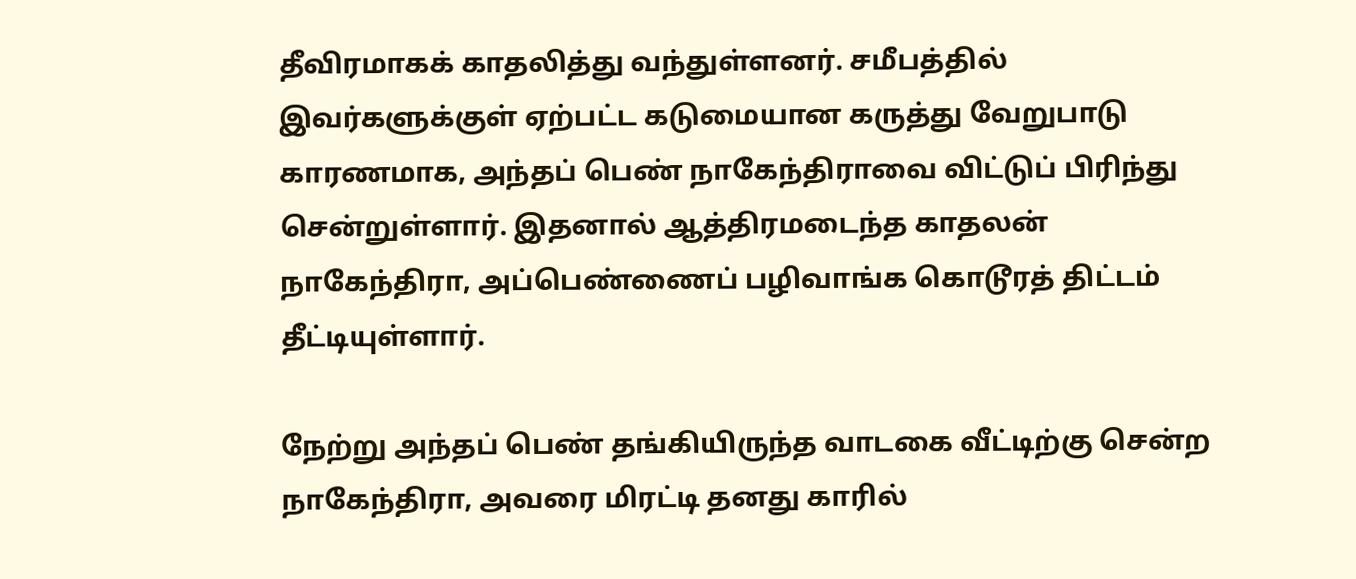தீவிரமாகக் காதலித்து வந்துள்ளனர். சமீபத்தில் இவர்களுக்குள் ஏற்பட்ட கடுமையான கருத்து வேறுபாடு காரணமாக, அந்தப் பெண் நாகேந்திராவை விட்டுப் பிரிந்து சென்றுள்ளார். இதனால் ஆத்திரமடைந்த காதலன் நாகேந்திரா, அப்பெண்ணைப் பழிவாங்க கொடூரத் திட்டம் தீட்டியுள்ளார்.

நேற்று அந்தப் பெண் தங்கியிருந்த வாடகை வீட்டிற்கு சென்ற நாகேந்திரா, அவரை மிரட்டி தனது காரில்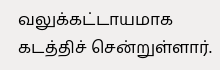வலுக்கட்டாயமாக கடத்திச் சென்றுள்ளார்.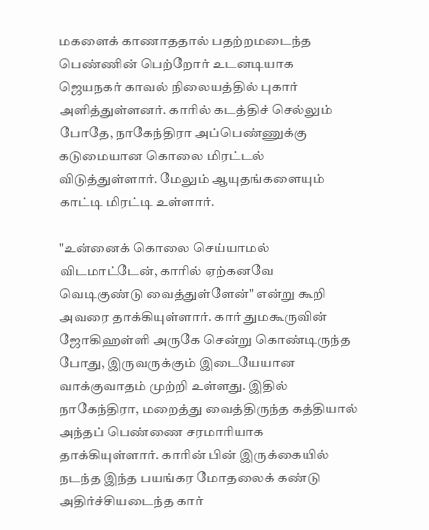மகளைக் காணாததால் பதற்றமடைந்த பெண்ணின் பெற்றோர் உடனடியாக ஜெயநகர் காவல் நிலையத்தில் புகார் அளித்துள்ளனர். காரில் கடத்திச் செல்லும் போதே, நாகேந்திரா அப்பெண்ணுக்கு கடுமையான கொலை மிரட்டல் விடுத்துள்ளார். மேலும் ஆயுதங்களையும் காட்டி மிரட்டி உள்ளார்.

"உன்னைக் கொலை செய்யாமல் விடமாட்டேன், காரில் ஏற்கனவே வெடிகுண்டு வைத்துள்ளேன்" என்று கூறி அவரை தாக்கியுள்ளார். கார் துமகூருவின் ஜோகிஹள்ளி அருகே சென்று கொண்டிருந்த போது, இருவருக்கும் இடையேயான வாக்குவாதம் முற்றி உள்ளது. இதில் நாகேந்திரா, மறைத்து வைத்திருந்த கத்தியால் அந்தப் பெண்ணை சரமாரியாக தாக்கியுள்ளார். காரின் பின் இருக்கையில் நடந்த இந்த பயங்கர மோதலைக் கண்டு அதிர்ச்சியடைந்த கார்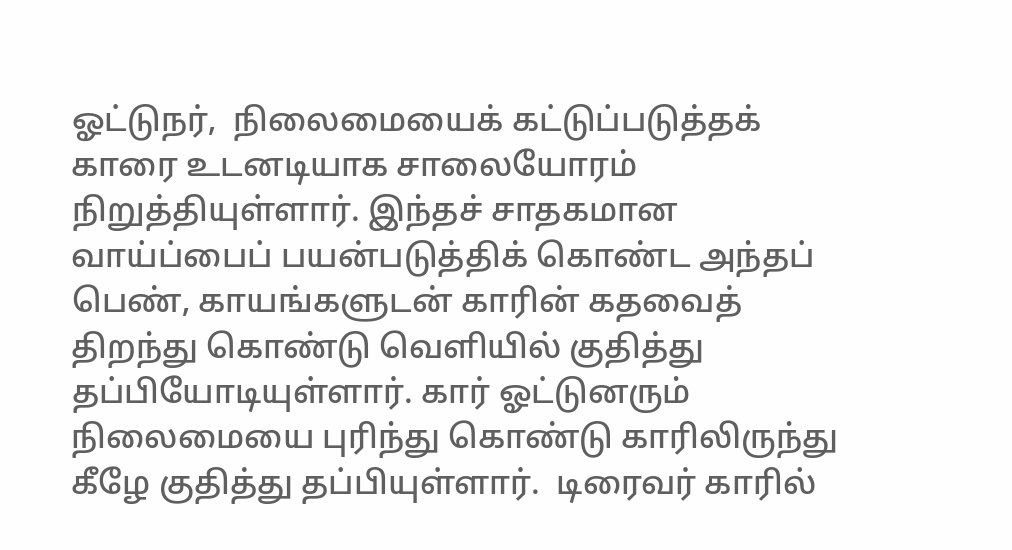ஓட்டுநர்,  நிலைமையைக் கட்டுப்படுத்தக் காரை உடனடியாக சாலையோரம் நிறுத்தியுள்ளார். இந்தச் சாதகமான வாய்ப்பைப் பயன்படுத்திக் கொண்ட அந்தப் பெண், காயங்களுடன் காரின் கதவைத் திறந்து கொண்டு வெளியில் குதித்து தப்பியோடியுள்ளார். கார் ஓட்டுனரும் நிலைமையை புரிந்து கொண்டு காரிலிருந்து கீழே குதித்து தப்பியுள்ளார்.  டிரைவர் காரில்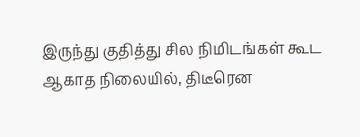இருந்து குதித்து சில நிமிடங்கள் கூட ஆகாத நிலையில், திடீரென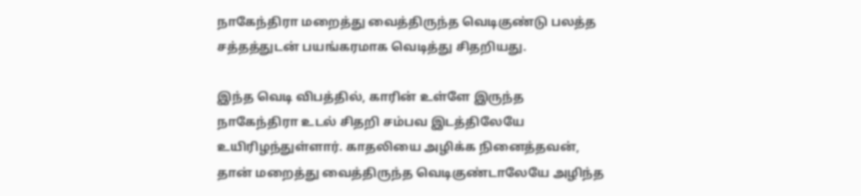நாகேந்திரா மறைத்து வைத்திருந்த வெடிகுண்டு பலத்த சத்தத்துடன் பயங்கரமாக வெடித்து சிதறியது.

இந்த வெடி விபத்தில், காரின் உள்ளே இருந்த நாகேந்திரா உடல் சிதறி சம்பவ இடத்திலேயே உயிரிழந்துள்ளார். காதலியை அழிக்க நினைத்தவன், தான் மறைத்து வைத்திருந்த வெடிகுண்டாலேயே அழிந்த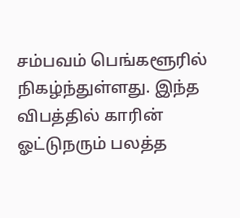சம்பவம் பெங்களூரில் நிகழ்ந்துள்ளது. இந்த விபத்தில் காரின் ஓட்டுநரும் பலத்த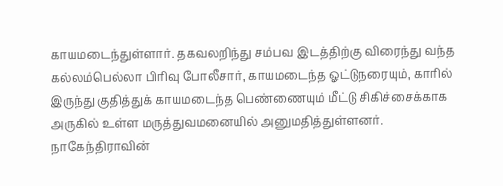காயமடைந்துள்ளார். தகவலறிந்து சம்பவ இடத்திற்கு விரைந்து வந்த கல்லம்பெல்லா பிரிவு போலீசார், காயமடைந்த ஓட்டுநரையும், காரில் இருந்து குதித்துக் காயமடைந்த பெண்ணையும் மீட்டு சிகிச்சைக்காக அருகில் உள்ள மருத்துவமனையில் அனுமதித்துள்ளனர். நாகேந்திராவின்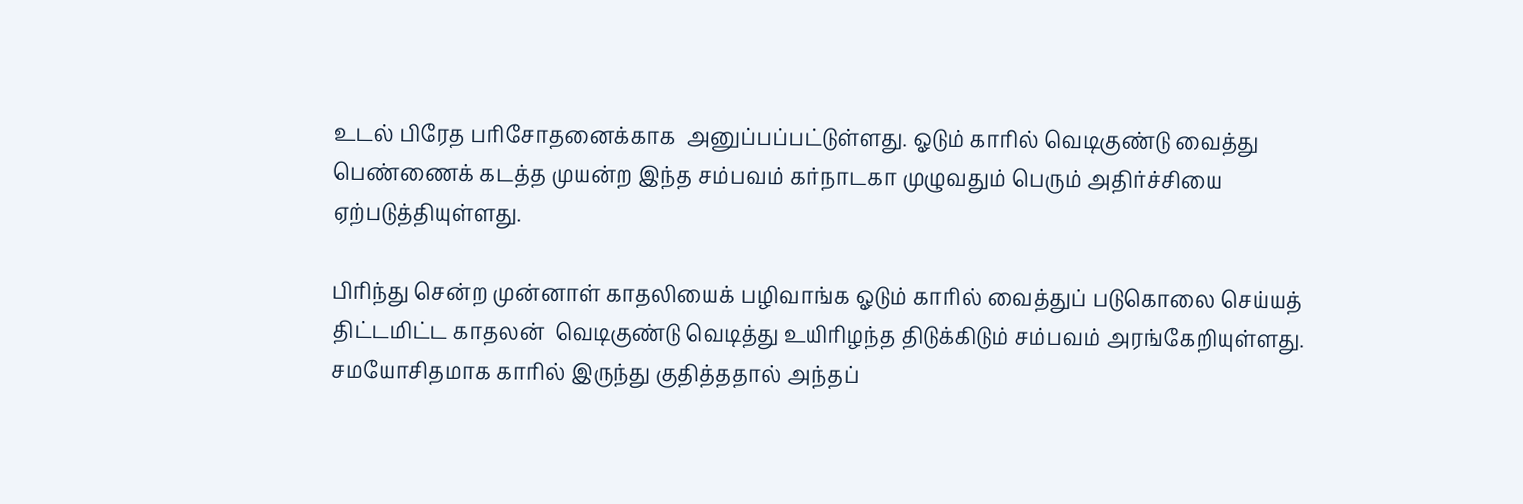உடல் பிரேத பரிசோதனைக்காக  அனுப்பப்பட்டுள்ளது. ஓடும் காரில் வெடிகுண்டு வைத்து பெண்ணைக் கடத்த முயன்ற இந்த சம்பவம் கர்நாடகா முழுவதும் பெரும் அதிர்ச்சியை ஏற்படுத்தியுள்ளது.

பிரிந்து சென்ற முன்னாள் காதலியைக் பழிவாங்க ஓடும் காரில் வைத்துப் படுகொலை செய்யத் திட்டமிட்ட காதலன்  வெடிகுண்டு வெடித்து உயிரிழந்த திடுக்கிடும் சம்பவம் அரங்கேறியுள்ளது. சமயோசிதமாக காரில் இருந்து குதித்ததால் அந்தப்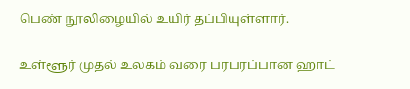பெண் நூலிழையில் உயிர் தப்பியுள்ளார்.

உள்ளூர் முதல் உலகம் வரை பரபரப்பான ஹாட்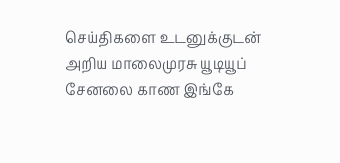செய்திகளை உடனுக்குடன் அறிய மாலைமுரசு யூடியூப் சேனலை காண இங்கே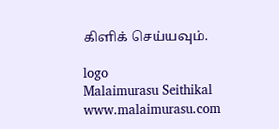கிளிக் செய்யவும்.

logo
Malaimurasu Seithikal
www.malaimurasu.com